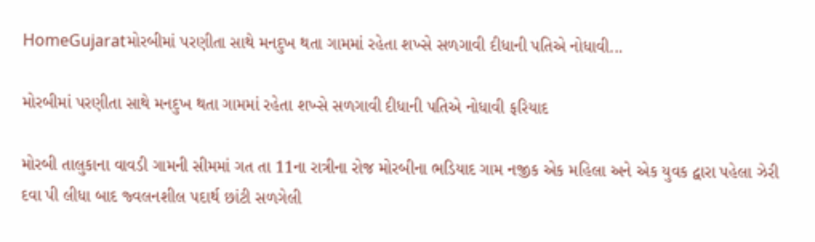HomeGujaratમોરબીમાં પરણીતા સાથે મનદુખ થતા ગામમાં રહેતા શખ્સે સળગાવી દીધાની પતિએ નોધાવી...

મોરબીમાં પરણીતા સાથે મનદુખ થતા ગામમાં રહેતા શખ્સે સળગાવી દીધાની પતિએ નોધાવી ફરિયાદ

મોરબી તાલુકાના વાવડી ગામની સીમમાં ગત તા 11ના રાત્રીના રોજ મોરબીના ભડિયાદ ગામ નજીક એક મહિલા અને એક યુવક દ્વારા પહેલા ઝેરી દવા પી લીધા બાદ જ્વલનશીલ પદાર્થ છાંટી સળગેલી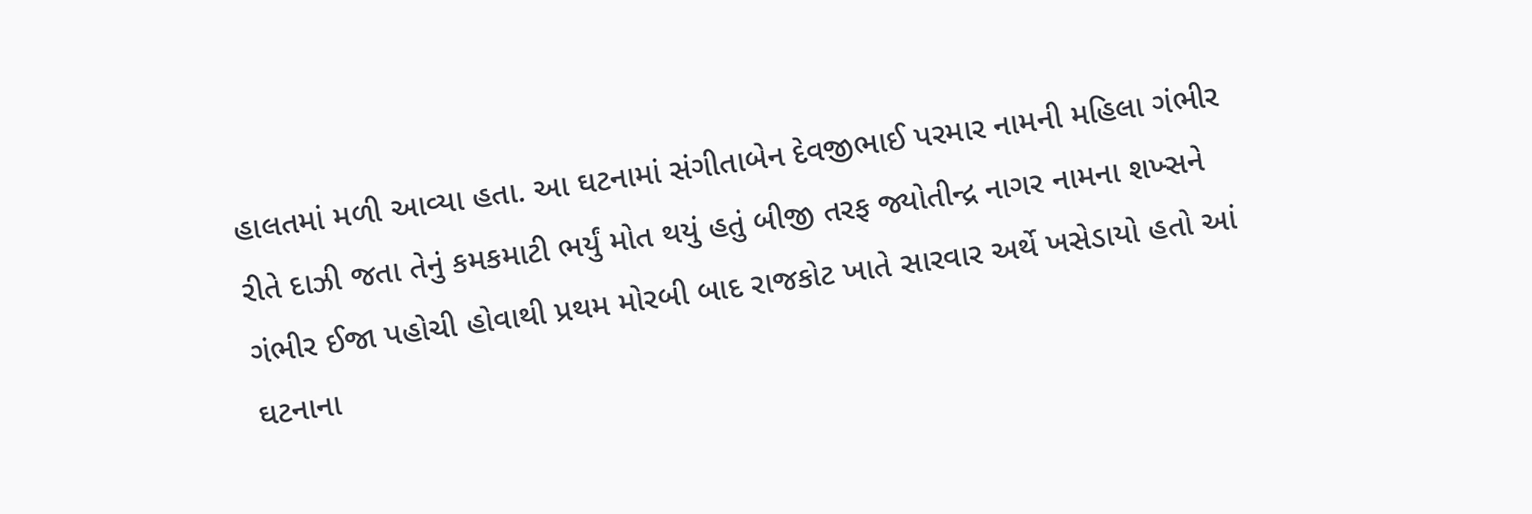હાલતમાં મળી આવ્યા હતા. આ ઘટનામાં સંગીતાબેન દેવજીભાઈ પરમાર નામની મહિલા ગંભીર રીતે દાઝી જતા તેનું કમકમાટી ભર્યું મોત થયું હતું બીજી તરફ જ્યોતીન્દ્ર નાગર નામના શખ્સને ગંભીર ઈજા પહોચી હોવાથી પ્રથમ મોરબી બાદ રાજકોટ ખાતે સારવાર અર્થે ખસેડાયો હતો આં ઘટનાના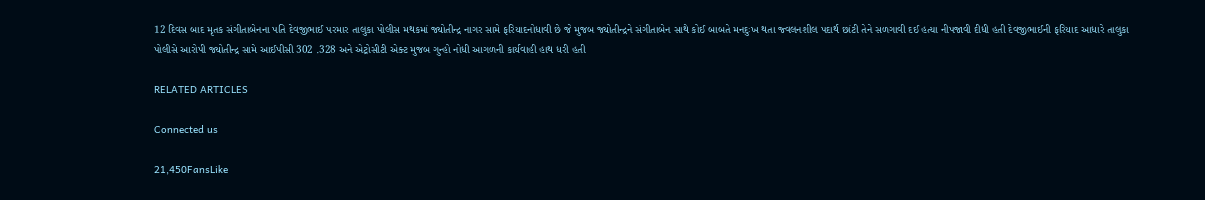12 દિવસ બાદ મૃતક સંગીતાબેનના પતિ દેવજીભાઈ પરમાર તાલુકા પોલીસ મથકમાં જ્યોતીન્દ્ર નાગર સામે ફરિયાદનોધાવી છે જે મુજબ જ્યોતીન્દ્રને સંગીતાબેન સાથે કોઈ બાબતે મનદુઃખ થતા જ્વલનશીલ પદાર્થ છાંટી તેને સળગાવી દઈ હત્યા નીપજાવી દીધી હતી દેવજીભાઈની ફરિયાદ આધારે તાલુકા પોલીસે આરોપી જ્યોતીન્દ્ર સામે આઈપીસી 302 .328 અને એટ્રોસીટી એક્ટ મુજબ ગુન્હો નોધી આગળની કાર્યવાહી હાથ ધરી હતી

RELATED ARTICLES

Connected us

21,450FansLike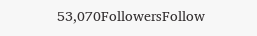53,070FollowersFollow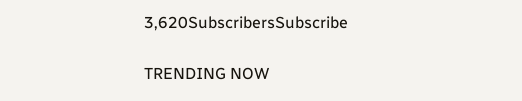3,620SubscribersSubscribe

TRENDING NOW